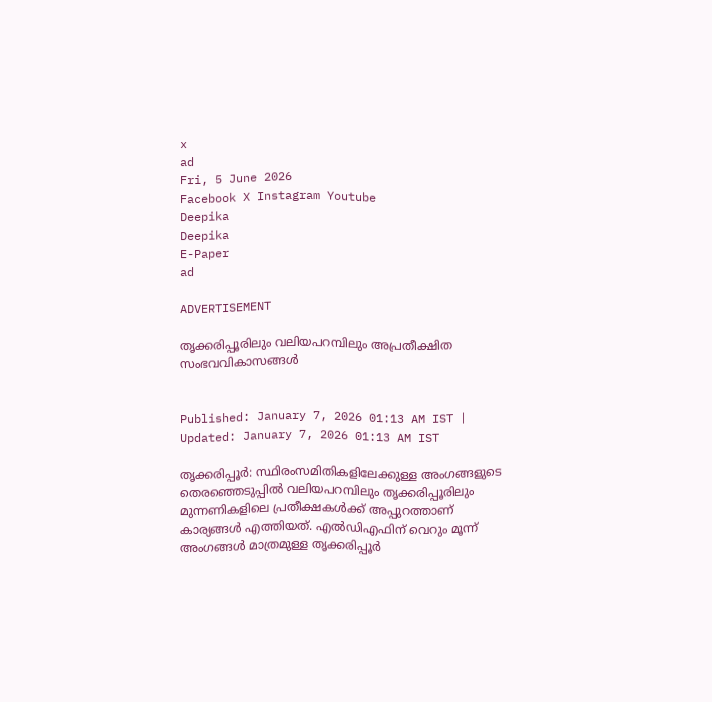x
ad
Fri, 5 June 2026
Facebook X Instagram Youtube
Deepika
Deepika
E-Paper
ad

ADVERTISEMENT

തൃക്കരിപ്പൂരിലും വലിയപറമ്പിലും അപ്രതീക്ഷിത സംഭവവികാസങ്ങൾ


Published: January 7, 2026 01:13 AM IST | Updated: January 7, 2026 01:13 AM IST

തൃക്കരിപ്പൂർ: സ്ഥിരംസമിതികളിലേക്കുള്ള അംഗങ്ങളുടെ തെരഞ്ഞെടുപ്പിൽ വലിയപറമ്പിലും തൃക്കരിപ്പൂരിലും മുന്നണികളിലെ പ്രതീക്ഷകൾക്ക് അപ്പുറത്താണ് കാര്യങ്ങൾ എത്തിയത്. എൽഡിഎഫിന് വെറും മൂന്ന് അംഗങ്ങൾ മാത്രമുള്ള തൃക്കരിപ്പൂർ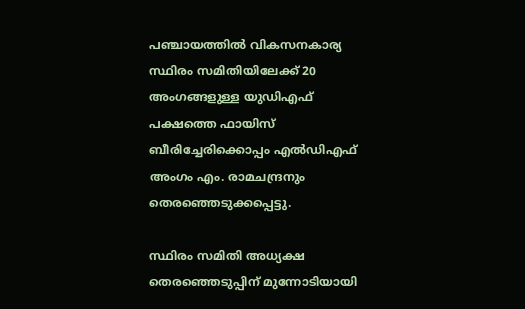പഞ്ചായത്തിൽ വികസനകാര്യ സ്ഥിരം സമിതിയിലേക്ക് 20 അംഗങ്ങളുള്ള യുഡിഎഫ് പക്ഷത്തെ ഫായിസ് ബീരിച്ചേരിക്കൊപ്പം എൽഡിഎഫ് അംഗം എം. രാമചന്ദ്രനും തെരഞ്ഞെടുക്കപ്പെട്ടു.

സ്ഥിരം സമിതി അധ്യക്ഷ തെരഞ്ഞെടുപ്പിന് മുന്നോടിയായി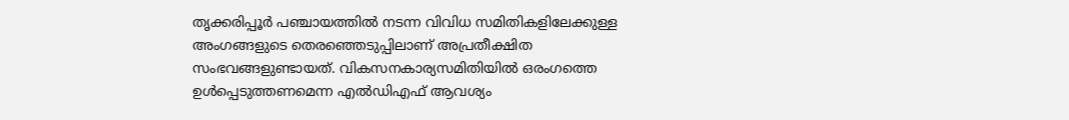തൃക്കരിപ്പൂർ പഞ്ചായത്തിൽ നടന്ന വിവിധ സമിതികളിലേക്കുള്ള അംഗങ്ങളുടെ തെരഞ്ഞെടുപ്പിലാണ് അപ്രതീക്ഷിത സംഭവങ്ങളുണ്ടായത്. വികസനകാര്യസമിതിയിൽ ഒരംഗത്തെ ഉൾപ്പെടുത്തണമെന്ന എൽഡിഎഫ് ആവശ്യം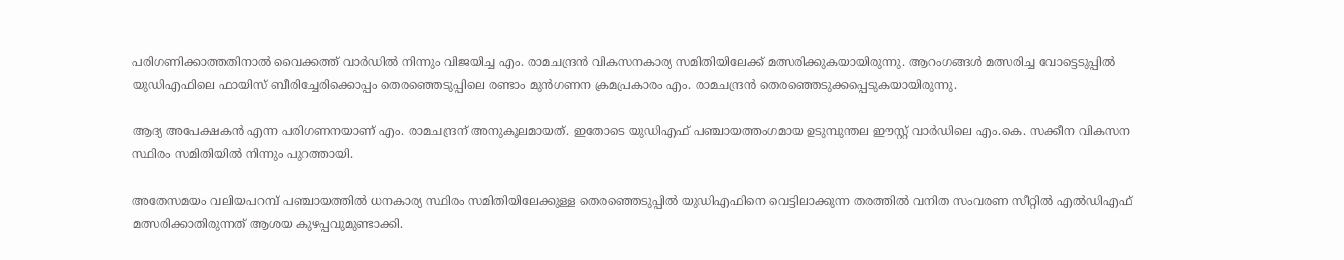പരിഗണിക്കാത്തതിനാൽ വൈക്കത്ത് വാർഡിൽ നിന്നും വിജയിച്ച എം. രാമചന്ദ്രൻ വികസനകാര്യ സമിതിയിലേക്ക് മത്സരിക്കുകയായിരുന്നു. ആറംഗങ്ങൾ മത്സരിച്ച വോട്ടെടുപ്പിൽ യുഡിഎഫിലെ ഫായിസ് ബീരിച്ചേരിക്കൊപ്പം തെരഞ്ഞെടുപ്പിലെ രണ്ടാം മുൻഗണന ക്രമപ്രകാരം എം. രാമചന്ദ്രൻ തെരഞ്ഞെടുക്കപ്പെടുകയായിരുന്നു.

ആദ്യ അപേക്ഷകൻ എന്ന പരിഗണനയാണ് എം. രാമചന്ദ്രന് അനുകൂലമായത്. ഇതോടെ യുഡിഎഫ് പഞ്ചായത്തംഗമായ ഉടുമ്പുന്തല ഈസ്റ്റ് വാർഡിലെ എം.കെ. സക്കീന വികസന സ്ഥിരം സമിതിയിൽ നിന്നും പുറത്തായി.

അതേസമയം വലിയപറമ്പ് പഞ്ചായത്തിൽ ധനകാര്യ സ്ഥിരം സമിതിയിലേക്കുള്ള തെരഞ്ഞെടുപ്പിൽ യുഡിഎഫിനെ വെട്ടിലാക്കുന്ന തരത്തിൽ വനിത സംവരണ സീറ്റിൽ എൽഡിഎഫ് മത്സരിക്കാതിരുന്നത് ആശയ കുഴപ്പവുമുണ്ടാക്കി.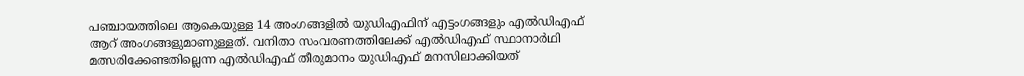പഞ്ചായത്തിലെ ആകെയുള്ള 14 അംഗങ്ങളിൽ യുഡിഎഫിന് എട്ടംഗങ്ങളും എൽഡിഎഫ് ആറ് അംഗങ്ങളുമാണുള്ളത്. വനിതാ സംവരണത്തിലേക്ക് എൽഡിഎഫ് സ്ഥാനാർഥി മത്സരിക്കേണ്ടതില്ലെന്ന എൽഡിഎഫ് തീരുമാനം യുഡിഎഫ് മനസിലാക്കിയത്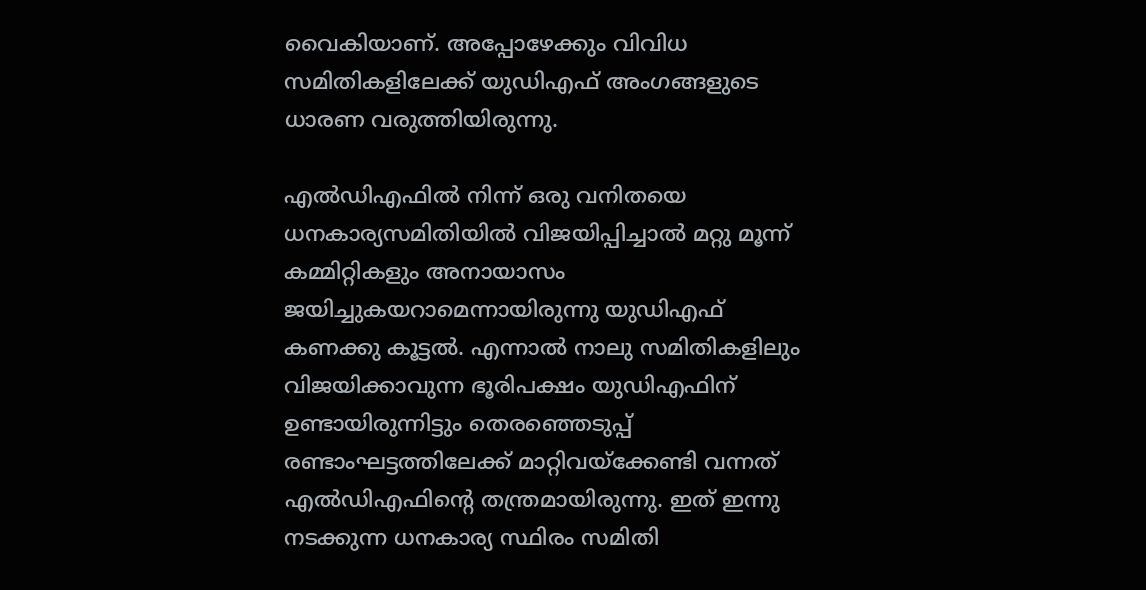വൈകിയാണ്. അപ്പോഴേക്കും വിവിധ സമിതികളിലേക്ക് യുഡിഎഫ് അംഗങ്ങളുടെ ധാരണ വരുത്തിയിരുന്നു.

എൽഡിഎഫിൽ നിന്ന് ഒരു വനിതയെ ധനകാര്യസമിതിയിൽ വിജയിപ്പിച്ചാൽ മറ്റു മൂന്ന് കമ്മിറ്റികളും അനായാസം ജയിച്ചുകയറാമെന്നായിരുന്നു യുഡിഎഫ് കണക്കു കൂട്ടൽ. എന്നാൽ നാലു സമിതികളിലും വിജയിക്കാവുന്ന ഭൂരിപക്ഷം യുഡിഎഫിന് ഉണ്ടായിരുന്നിട്ടും തെരഞ്ഞെടുപ്പ് രണ്ടാംഘട്ടത്തിലേക്ക് മാറ്റിവയ്ക്കേണ്ടി വന്നത് എൽഡിഎഫിന്‍റെ തന്ത്രമായിരുന്നു. ഇത് ഇന്നു നടക്കുന്ന ധനകാര്യ സ്ഥിരം സമിതി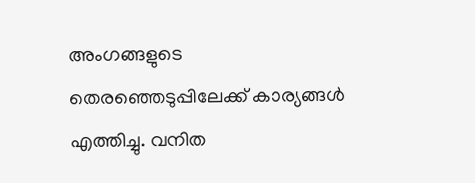അംഗങ്ങളുടെ തെരഞ്ഞെടുപ്പിലേക്ക് കാര്യങ്ങൾ എത്തിച്ചു. വനിത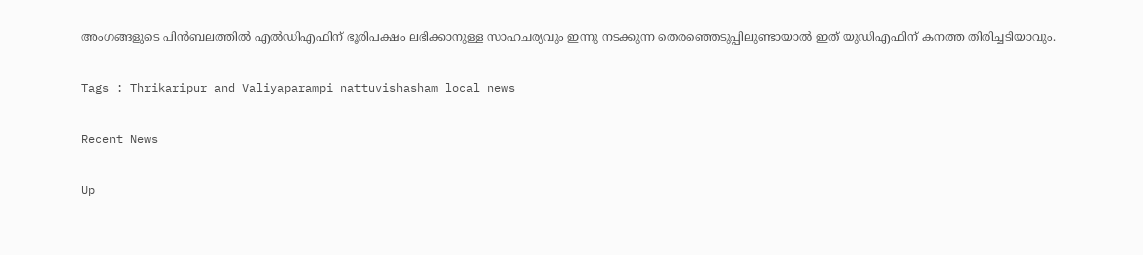അംഗങ്ങളുടെ പിൻബലത്തിൽ എൽഡിഎഫിന് ഭൂരിപക്ഷം ലഭിക്കാനുള്ള സാഹചര്യവും ഇന്നു നടക്കുന്ന തെരഞ്ഞെടുപ്പിലുണ്ടായാൽ ഇത് യുഡിഎഫിന് കനത്ത തിരിച്ചടിയാവും.

Tags : Thrikaripur and Valiyaparampi nattuvishasham local news

Recent News

Up